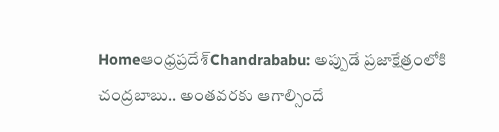Homeఆంధ్రప్రదేశ్‌Chandrababu: అప్పుడే ప్రజాక్షేత్రంలోకి చంద్రబాబు.. అంతవరకు ఆగాల్సిందే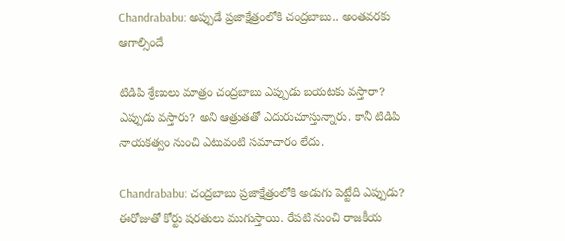Chandrababu: అప్పుడే ప్రజాక్షేత్రంలోకి చంద్రబాబు.. అంతవరకు ఆగాల్సిందే

టిడిపి శ్రేణులు మాత్రం చంద్రబాబు ఎప్పుడు బయటకు వస్తారా? ఎప్పుడు వస్తారు? అని ఆత్రుతతో ఎదురుచూస్తున్నారు. కానీ టిడిపి నాయకత్వం నుంచి ఎటువంటి సమాచారం లేదు.

Chandrababu: చంద్రబాబు ప్రజాక్షేత్రంలోకి అడుగు పెట్టేది ఎప్పుడు? ఈరోజుతో కోర్టు షరతులు ముగుస్తాయి. రేపటి నుంచి రాజకీయ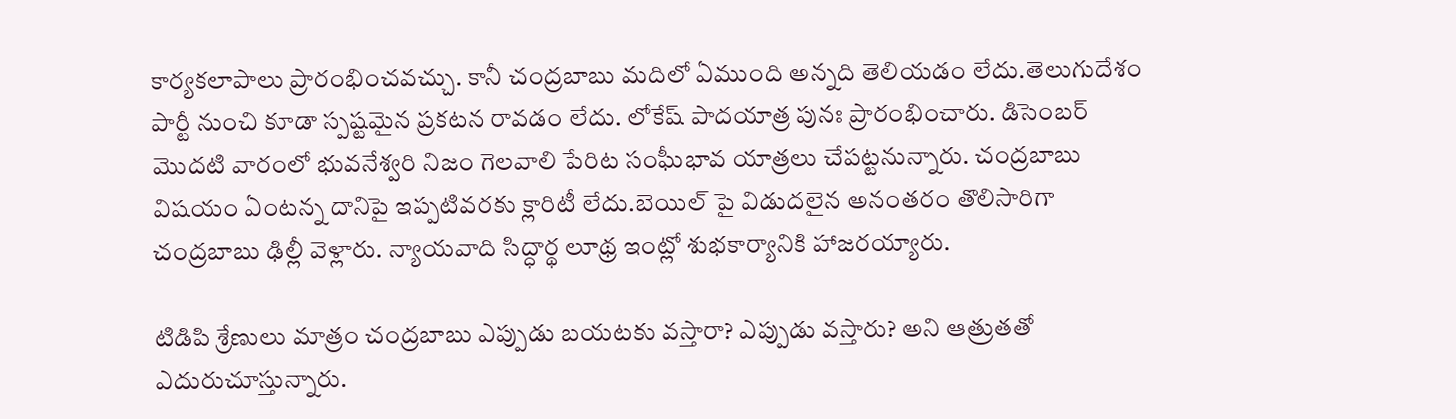కార్యకలాపాలు ప్రారంభించవచ్చు. కానీ చంద్రబాబు మదిలో ఏముంది అన్నది తెలియడం లేదు.తెలుగుదేశం పార్టీ నుంచి కూడా స్పష్టమైన ప్రకటన రావడం లేదు. లోకేష్ పాదయాత్ర పునః ప్రారంభించారు. డిసెంబర్ మొదటి వారంలో భువనేశ్వరి నిజం గెలవాలి పేరిట సంఘీభావ యాత్రలు చేపట్టనున్నారు. చంద్రబాబు విషయం ఏంటన్న దానిపై ఇప్పటివరకు క్లారిటీ లేదు.బెయిల్ పై విడుదలైన అనంతరం తొలిసారిగా చంద్రబాబు ఢిల్లీ వెళ్లారు. న్యాయవాది సిద్ధార్థ లూథ్ర ఇంట్లో శుభకార్యానికి హాజరయ్యారు.

టిడిపి శ్రేణులు మాత్రం చంద్రబాబు ఎప్పుడు బయటకు వస్తారా? ఎప్పుడు వస్తారు? అని ఆత్రుతతో ఎదురుచూస్తున్నారు.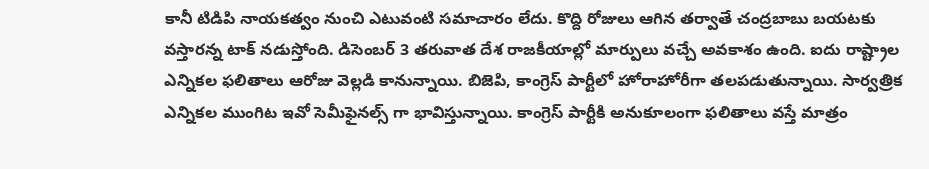కానీ టిడిపి నాయకత్వం నుంచి ఎటువంటి సమాచారం లేదు. కొద్ది రోజులు ఆగిన తర్వాతే చంద్రబాబు బయటకు వస్తారన్న టాక్ నడుస్తోంది. డిసెంబర్ 3 తరువాత దేశ రాజకీయాల్లో మార్పులు వచ్చే అవకాశం ఉంది. ఐదు రాష్ట్రాల ఎన్నికల ఫలితాలు ఆరోజు వెల్లడి కానున్నాయి. బిజెపి, కాంగ్రెస్ పార్టీలో హోరాహోరీగా తలపడుతున్నాయి. సార్వత్రిక ఎన్నికల ముంగిట ఇవో సెమీఫైనల్స్ గా భావిస్తున్నాయి. కాంగ్రెస్ పార్టీకి అనుకూలంగా ఫలితాలు వస్తే మాత్రం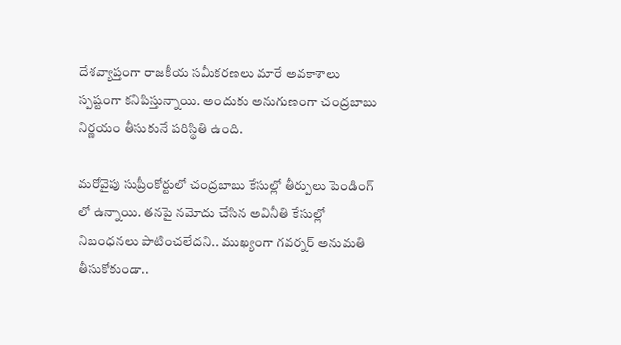దేశవ్యాప్తంగా రాజకీయ సమీకరణలు మారే అవకాశాలు స్పష్టంగా కనిపిస్తున్నాయి. అందుకు అనుగుణంగా చంద్రబాబు నిర్ణయం తీసుకునే పరిస్థితి ఉంది.

మరోవైపు సుప్రీంకోర్టులో చంద్రబాబు కేసుల్లో తీర్పులు పెండింగ్ లో ఉన్నాయి. తనపై నమోదు చేసిన అవినీతి కేసుల్లో నిబంధనలు పాటించలేదని.. ముఖ్యంగా గవర్నర్ అనుమతి తీసుకోకుండా..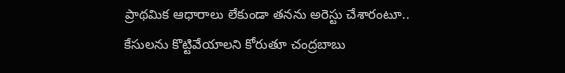ప్రాథమిక ఆధారాలు లేకుండా తనను అరెస్టు చేశారంటూ.. కేసులను కొట్టివేయాలని కోరుతూ చంద్రబాబు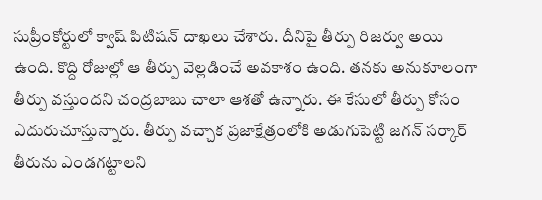సుప్రీంకోర్టులో క్వాష్ పిటిషన్ దాఖలు చేశారు. దీనిపై తీర్పు రిజర్వు అయి ఉంది. కొద్ది రోజుల్లో ఆ తీర్పు వెల్లడించే అవకాశం ఉంది. తనకు అనుకూలంగా తీర్పు వస్తుందని చంద్రబాబు చాలా ఆశతో ఉన్నారు. ఈ కేసులో తీర్పు కోసం ఎదురుచూస్తున్నారు. తీర్పు వచ్చాక ప్రజాక్షేత్రంలోకి అడుగుపెట్టి జగన్ సర్కార్ తీరును ఎండగట్టాలని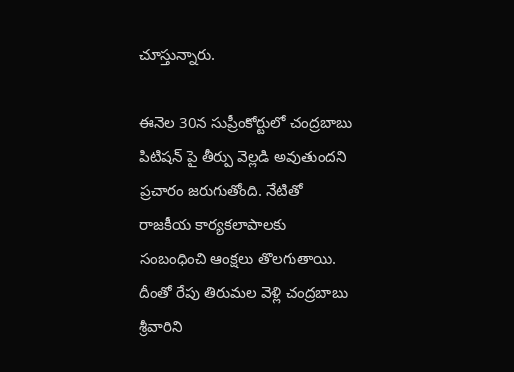చూస్తున్నారు.

ఈనెల 30న సుప్రీంకోర్టులో చంద్రబాబు పిటిషన్ పై తీర్పు వెల్లడి అవుతుందని ప్రచారం జరుగుతోంది. నేటితో రాజకీయ కార్యకలాపాలకు సంబంధించి ఆంక్షలు తొలగుతాయి. దీంతో రేపు తిరుమల వెళ్లి చంద్రబాబు శ్రీవారిని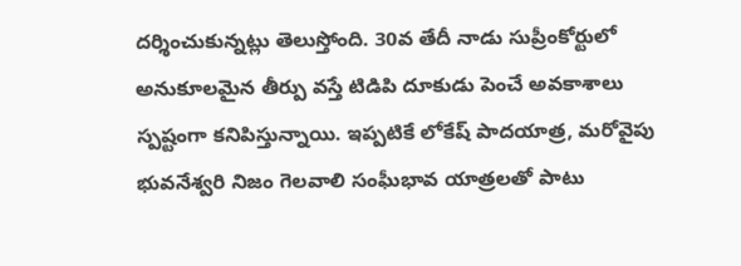దర్శించుకున్నట్లు తెలుస్తోంది. 30వ తేదీ నాడు సుప్రీంకోర్టులో అనుకూలమైన తీర్పు వస్తే టిడిపి దూకుడు పెంచే అవకాశాలు స్పష్టంగా కనిపిస్తున్నాయి. ఇప్పటికే లోకేష్ పాదయాత్ర, మరోవైపు భువనేశ్వరి నిజం గెలవాలి సంఘీభావ యాత్రలతో పాటు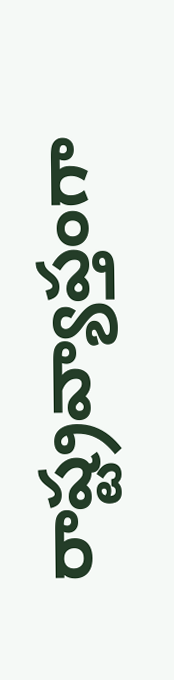రాష్ట్రవ్యాప్తంగా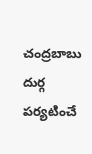చంద్రబాబు దుర్గ పర్యటించే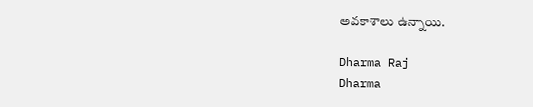అవకాశాలు ఉన్నాయి.

Dharma Raj
Dharma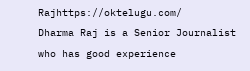Rajhttps://oktelugu.com/
Dharma Raj is a Senior Journalist who has good experience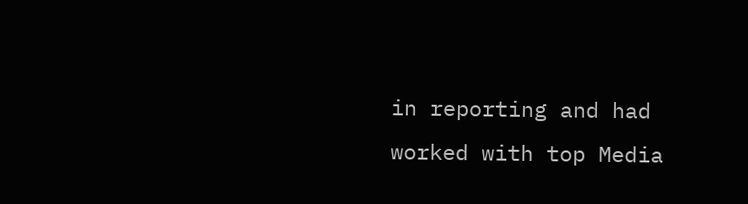in reporting and had worked with top Media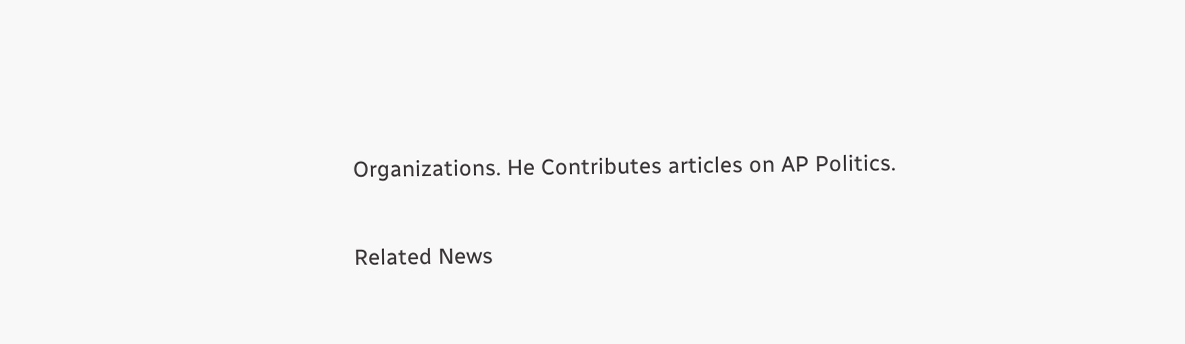Organizations. He Contributes articles on AP Politics.

Related News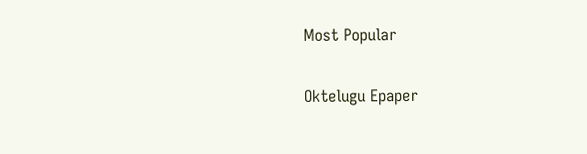Most Popular

Oktelugu Epaper